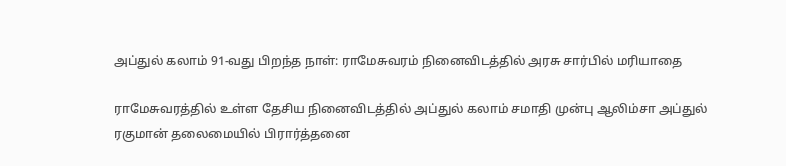அப்துல் கலாம் 91-வது பிறந்த நாள்: ராமேசுவரம் நினைவிடத்தில் அரசு சார்பில் மரியாதை

ராமேசுவரத்தில் உள்ள தேசிய நினைவிடத்தில் அப்துல் கலாம் சமாதி முன்பு ஆலிம்சா அப்துல் ரகுமான் தலைமையில் பிரார்த்தனை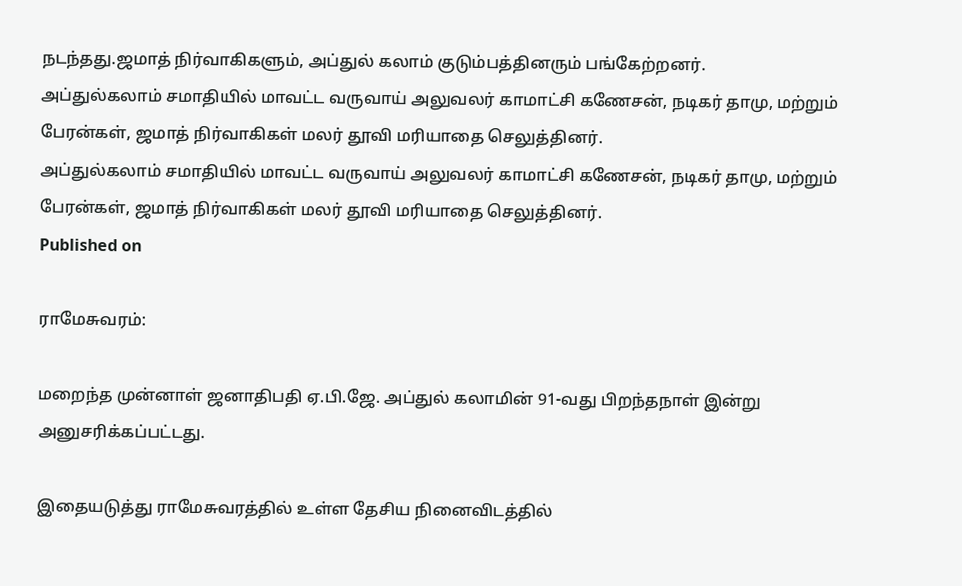நடந்தது.ஜமாத் நிர்வாகிகளும், அப்துல் கலாம் குடும்பத்தினரும் பங்கேற்றனர்.
அப்துல்கலாம் சமாதியில் மாவட்ட வருவாய் அலுவலர் காமாட்சி கணேசன், நடிகர் தாமு, மற்றும் பேரன்கள், ஜமாத் நிர்வாகிகள் மலர் தூவி மரியாதை செலுத்தினர்.
அப்துல்கலாம் சமாதியில் மாவட்ட வருவாய் அலுவலர் காமாட்சி கணேசன், நடிகர் தாமு, மற்றும் பேரன்கள், ஜமாத் நிர்வாகிகள் மலர் தூவி மரியாதை செலுத்தினர்.
Published on

ராமேசுவரம்:

மறைந்த முன்னாள் ஜனாதிபதி ஏ.பி.ஜே. அப்துல் கலாமின் 91-வது பிறந்தநாள் இன்று அனுசரிக்கப்பட்டது.

இதையடுத்து ராமேசுவரத்தில் உள்ள தேசிய நினைவிடத்தில்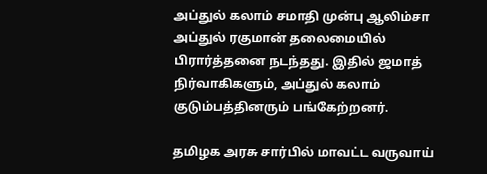அப்துல் கலாம் சமாதி முன்பு ஆலிம்சா அப்துல் ரகுமான் தலைமையில் பிரார்த்தனை நடந்தது. இதில் ஜமாத் நிர்வாகிகளும், அப்துல் கலாம் குடும்பத்தினரும் பங்கேற்றனர்.

தமிழக அரசு சார்பில் மாவட்ட வருவாய்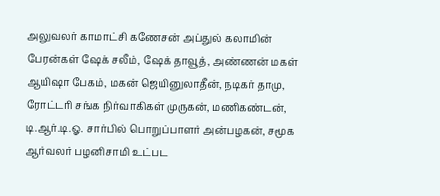அலுவலர் காமாட்சி கணேசன் அப்துல் கலாமின் பேரன்கள் ஷேக் சலீம், ஷேக் தாவூத், அண்ணன் மகள் ஆயிஷா பேகம், மகன் ஜெயினுலாதீன், நடிகர் தாமு, ரோட்டரி சங்க நிர்வாகிகள் முருகன், மணிகண்டன், டி.ஆர்.டி.ஓ. சார்பில் பொறுப்பாளர் அன்பழகன், சமூக ஆர்வலர் பழனிசாமி உட்பட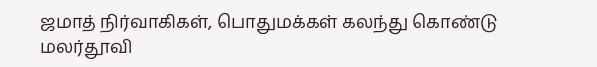ஜமாத் நிர்வாகிகள், பொதுமக்கள் கலந்து கொண்டு மலர்தூவி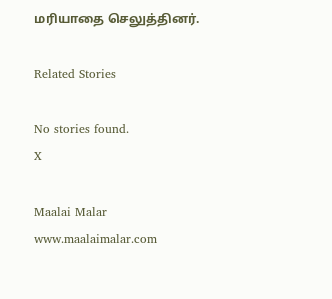மரியாதை செலுத்தினர்.

Related Stories

No stories found.
X

Maalai Malar
www.maalaimalar.com